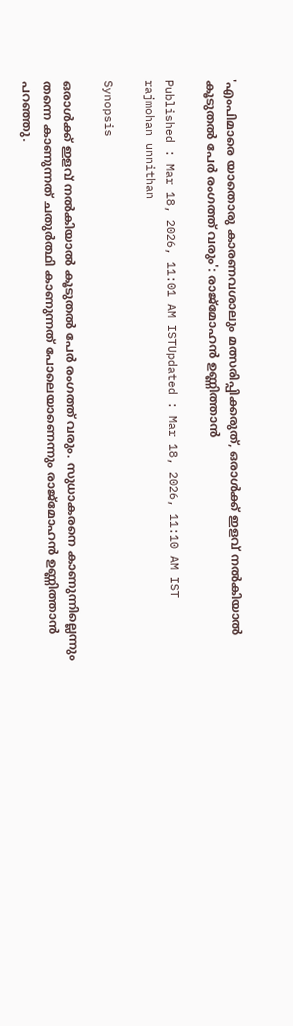'എംപിമാരെ യാതൊരു ‌കാരണവശാലും മത്സരിപ്പിക്കരുത്, ഒരാൾക്ക് ഇളവ് നൽകിയാൽ കൂടുതൽ പേർ രംഗത്ത് വരും': രാജ്മോഹൻ ഉണ്ണിത്താൻ

Published : Mar 18, 2026, 11:01 AM ISTUpdated : Mar 18, 2026, 11:10 AM IST
rajmohan unnithan

Synopsis

ഒരാൾക്ക് ഇളവ് നൽകിയാൽ കൂടുതൽ പേർ രംഗത്ത് വരും. സുധാകരനെ കാണുന്നില്ലെന്നും തന്നെ കാണുന്നത് ചതുർത്ഥി കാണുന്നത് പോലെയാണെന്നും രാജ്മോഹൻ ഉണ്ണിത്താൻ പറഞ്ഞു.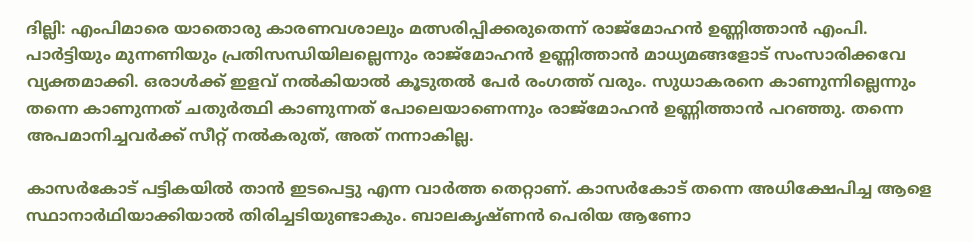ദില്ലി: എംപിമാരെ യാതൊരു കാരണവശാലും മത്സരിപ്പിക്കരുതെന്ന് രാജ്മോഹൻ ഉണ്ണിത്താൻ എംപി. പാർട്ടിയും മുന്നണിയും പ്രതിസന്ധിയിലല്ലെന്നും രാജ്മോഹൻ ഉണ്ണിത്താൻ മാധ്യമങ്ങളോട് സംസാരിക്കവേ വ്യക്തമാക്കി. ഒരാൾക്ക് ഇളവ് നൽകിയാൽ കൂടുതൽ പേർ രംഗത്ത് വരും. സുധാകരനെ കാണുന്നില്ലെന്നും തന്നെ കാണുന്നത് ചതുർത്ഥി കാണുന്നത് പോലെയാണെന്നും രാജ്മോഹൻ ഉണ്ണിത്താൻ പറഞ്ഞു. തന്നെ അപമാനിച്ചവർക്ക് സീറ്റ് നൽകരുത്, അത് നന്നാകില്ല.

കാസർകോട് പട്ടികയിൽ താൻ ഇടപെട്ടു എന്ന വാർത്ത തെറ്റാണ്. കാസർകോട് തന്നെ അധിക്ഷേപിച്ച ആളെ സ്ഥാനാർഥിയാക്കിയാൽ തിരിച്ചടിയുണ്ടാകും. ബാലകൃഷ്ണൻ പെരിയ ആണോ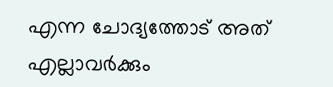എന്ന ചോദ്യത്തോട് അത് എല്ലാവർക്കും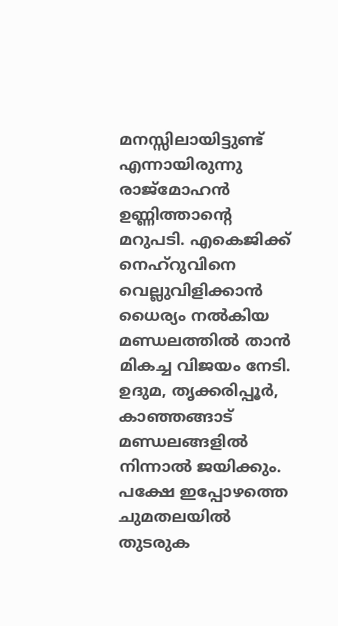മനസ്സിലായിട്ടുണ്ട് എന്നായിരുന്നു രാജ്മോഹൻ ഉണ്ണിത്താന്റെ മറുപടി. എകെജിക്ക് നെഹ്റുവിനെ വെല്ലുവിളിക്കാൻ ധൈര്യം നൽകിയ മണ്ഡലത്തിൽ താൻ മികച്ച വിജയം നേടി. ഉദുമ, തൃക്കരിപ്പൂർ, കാഞ്ഞങ്ങാട് മണ്ഡലങ്ങളിൽ നിന്നാൽ ജയിക്കും. പക്ഷേ ഇപ്പോഴത്തെ ചുമതലയിൽ തുടരുക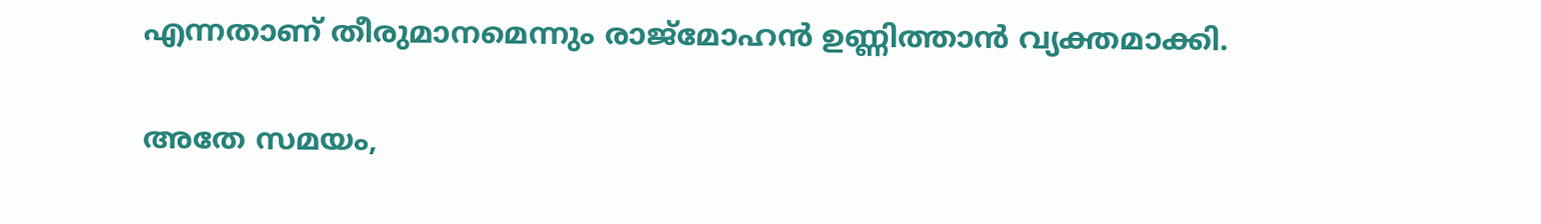എന്നതാണ് തീരുമാനമെന്നും രാജ്മോഹൻ ഉണ്ണിത്താൻ വ്യക്തമാക്കി.

അതേ സമയം,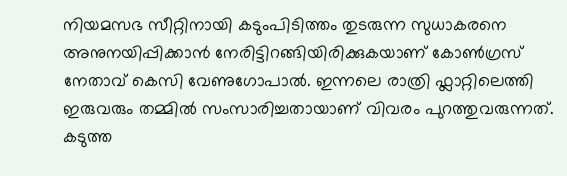നിയമസഭ സീറ്റിനായി കടുംപിടിത്തം തുടരുന്ന സുധാകരനെ അനുനയിപ്പിക്കാൻ നേരിട്ടിറങ്ങിയിരിക്കുകയാണ് കോൺഗ്രസ് നേതാവ് കെസി വേണുഗോപാൽ. ഇന്നലെ രാത്രി ഫ്ലാറ്റിലെത്തി ഇരുവരും തമ്മിൽ സംസാരിച്ചതായാണ് വിവരം പുറത്തുവരുന്നത്. കടുത്ത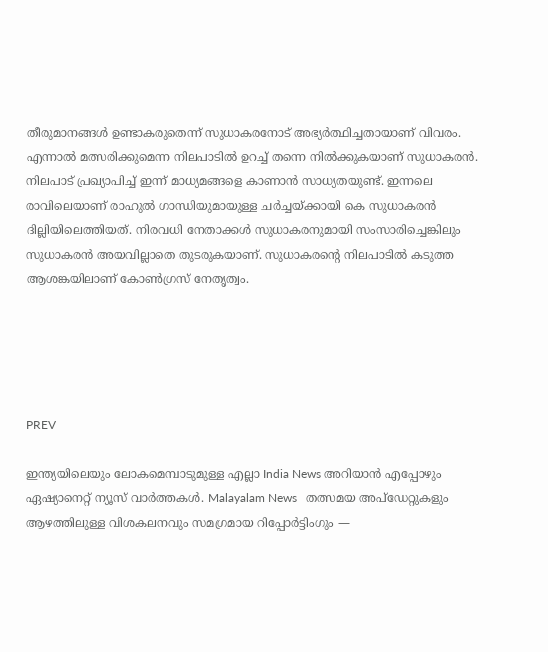തീരുമാനങ്ങൾ ഉണ്ടാകരുതെന്ന് സുധാകരനോട് അഭ്യർത്ഥിച്ചതായാണ് വിവരം. എന്നാൽ മത്സരിക്കുമെന്ന നിലപാടിൽ ഉറച്ച് തന്നെ നിൽക്കുകയാണ് സുധാകരൻ. നിലപാട് പ്രഖ്യാപിച്ച് ഇന്ന് മാധ്യമങ്ങളെ കാണാൻ സാധ്യതയുണ്ട്. ഇന്നലെ രാവിലെയാണ് രാഹുൽ ഗാന്ധിയുമായുള്ള ചർച്ചയ്ക്കായി കെ സുധാകരൻ ദില്ലിയിലെത്തിയത്. നിരവധി നേതാക്കൾ സുധാകരനുമായി സംസാരിച്ചെങ്കിലും സുധാകരൻ അയവില്ലാതെ തുടരുകയാണ്. സുധാകരൻ്റെ നിലപാടിൽ കടുത്ത ആശങ്കയിലാണ് കോണ്‍ഗ്രസ് നേതൃത്വം.





PREV

ഇന്ത്യയിലെയും ലോകമെമ്പാടുമുള്ള എല്ലാ India News അറിയാൻ എപ്പോഴും ഏഷ്യാനെറ്റ് ന്യൂസ് വാർത്തകൾ. Malayalam News   തത്സമയ അപ്‌ഡേറ്റുകളും ആഴത്തിലുള്ള വിശകലനവും സമഗ്രമായ റിപ്പോർട്ടിംഗും —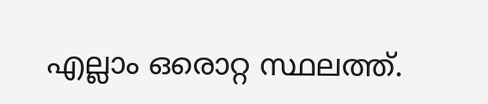എല്ലാം ഒരൊറ്റ സ്ഥലത്ത്.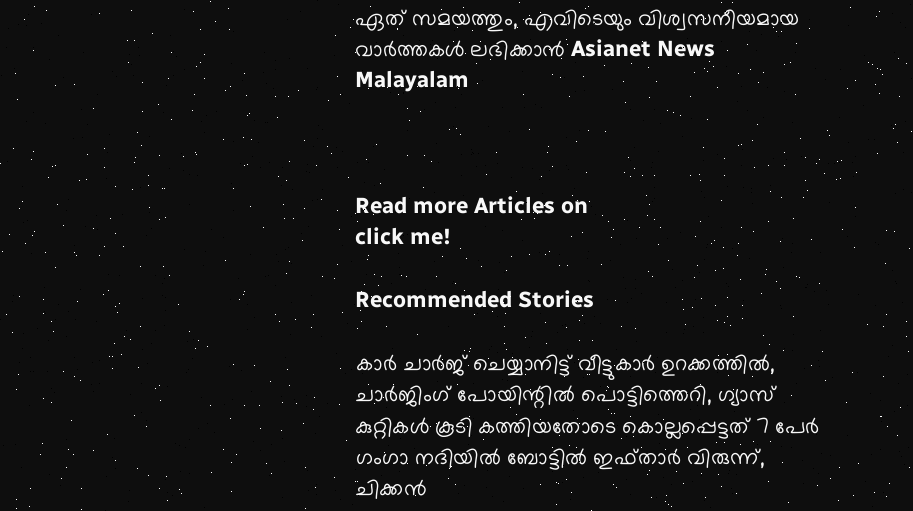ഏത് സമയത്തും, എവിടെയും വിശ്വസനീയമായ വാർത്തകൾ ലഭിക്കാൻ Asianet News Malayalam



Read more Articles on
click me!

Recommended Stories

കാർ ചാർജ് ചെയ്യാനിട്ട് വീട്ടുകാർ ഉറക്കത്തിൽ, ചാർജിംഗ് പോയിന്റിൽ പൊട്ടിത്തെറി, ഗ്യാസ് കുറ്റികൾ കൂടി കത്തിയതോടെ കൊല്ലപ്പെട്ടത് 7 പേർ
ഗംഗാ നദിയിൽ ബോട്ടിൽ ഇഫ്താർ വിരുന്ന്, ചിക്കൻ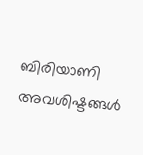ബിരിയാണി അവശിഷ്ടങ്ങൾ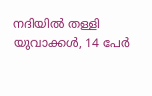നദിയിൽ തള്ളി യുവാക്കൾ, 14 പേർ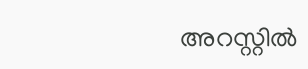അറസ്റ്റിൽ